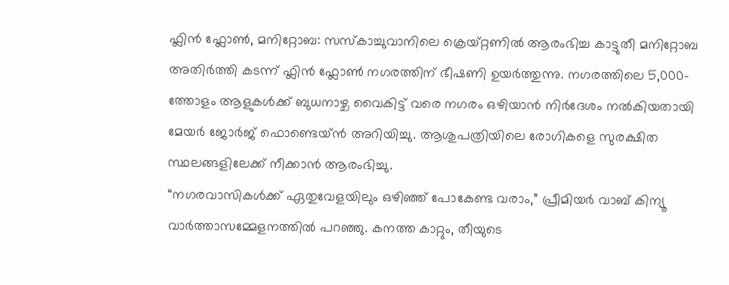ഫ്ലിൻ ഫ്ലോൺ, മനിറ്റോബ: സസ്‌കാച്ചുവാനിലെ ക്രെയ്റ്റണിൽ ആരംഭിച്ച കാട്ടുതീ മനിറ്റോബ അതിർത്തി കടന്ന് ഫ്ലിൻ ഫ്ലോൺ നഗരത്തിന് ഭീഷണി ഉയർത്തുന്നു. നഗരത്തിലെ 5,000-ത്തോളം ആളുകൾക്ക് ബുധനാഴ്ച വൈകിട്ട് വരെ നഗരം ഒഴിയാൻ നിർദേശം നൽകിയതായി മേയർ ജോർജ് ഫൊണ്ടെയ്ൻ അറിയിച്ചു. ആശുപത്രിയിലെ രോഗികളെ സുരക്ഷിത സ്ഥലങ്ങളിലേക്ക് നീക്കാൻ ആരംഭിച്ചു.
“നഗരവാസികൾക്ക് ഏതുവേളയിലും ഒഴിഞ്ഞ് പോകേണ്ട വരാം,” പ്രീമിയർ വാബ് കിന്യൂ വാർത്താസമ്മേളനത്തിൽ പറഞ്ഞു. കനത്ത കാറ്റും, തീയുടെ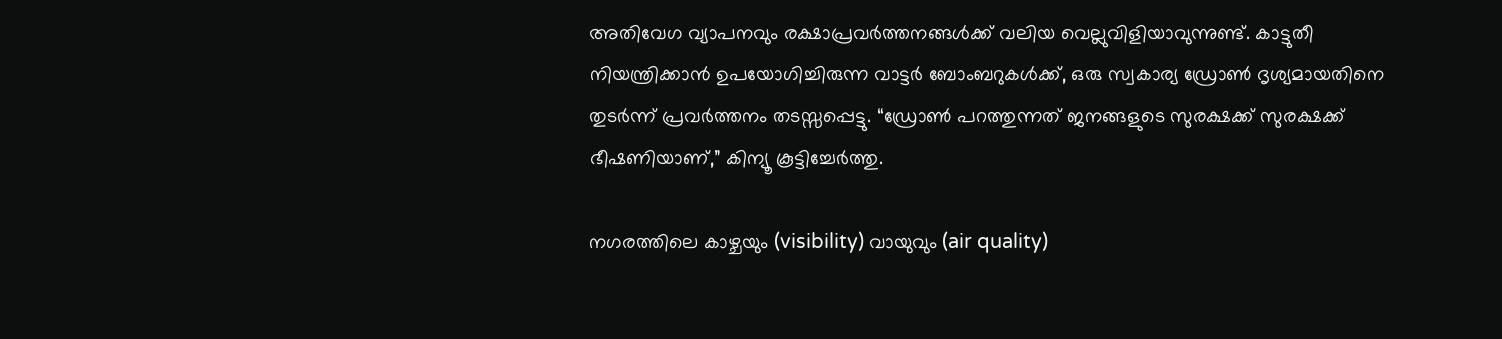അതിവേഗ വ്യാപനവും രക്ഷാപ്രവർത്തനങ്ങൾക്ക് വലിയ വെല്ലുവിളിയാവുന്നുണ്ട്. കാട്ടുതീ നിയന്ത്രിക്കാൻ ഉപയോഗിച്ചിരുന്ന വാട്ടർ ബോംബറുകൾക്ക്, ഒരു സ്വകാര്യ ഡ്രോൺ ദൃശ്യമായതിനെ തുടർന്ന് പ്രവർത്തനം തടസ്സപ്പെട്ടു. “ഡ്രോൺ പറത്തുന്നത് ജനങ്ങളുടെ സുരക്ഷക്ക് സുരക്ഷക്ക് ഭീഷണിയാണ്,” കിന്യൂ കൂട്ടിച്ചേർത്തു.

നഗരത്തിലെ കാഴ്ചയും (visibility) വായുവും (air quality)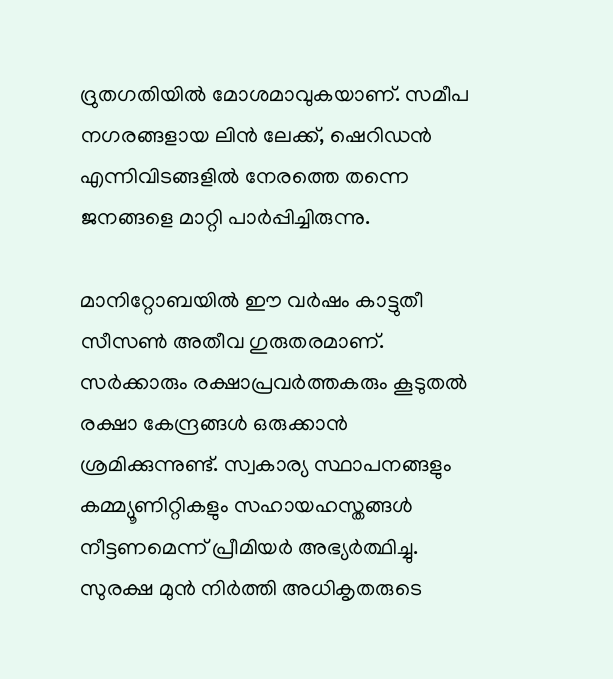ദ്രുതഗതിയിൽ മോശമാവുകയാണ്. സമീപ നഗരങ്ങളായ ലിൻ ലേക്ക്, ഷെറിഡൻ എന്നിവിടങ്ങളിൽ നേരത്തെ തന്നെ ജനങ്ങളെ മാറ്റി പാർപ്പിച്ചിരുന്നു.

മാനിറ്റോബയിൽ ഈ വർഷം കാട്ടുതീ സീസൺ അതീവ ഗുരുതരമാണ്. സർക്കാരും രക്ഷാപ്രവർത്തകരും കൂടുതൽ രക്ഷാ കേന്ദ്രങ്ങൾ ഒരുക്കാൻ ശ്രമിക്കുന്നുണ്ട്. സ്വകാര്യ സ്ഥാപനങ്ങളും കമ്മ്യൂണിറ്റികളും സഹായഹസ്തങ്ങൾ നീട്ടണമെന്ന് പ്രീമിയർ അഭ്യർത്ഥിച്ചു.
സുരക്ഷ മുൻ നിർത്തി അധികൃതരുടെ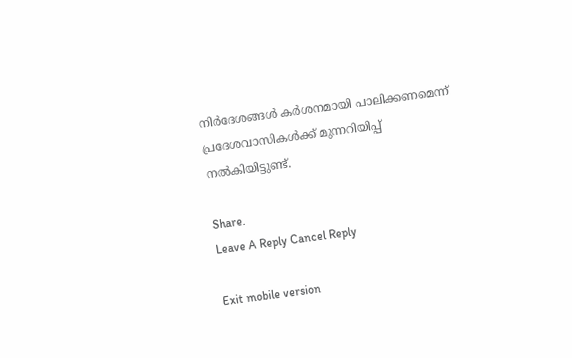നിർദേശങ്ങൾ കർശനമായി പാലിക്കണമെന്ന് പ്രദേശവാസികൾക്ക് മുന്നറിയിപ്പ് നൽകിയിട്ടുണ്ട്.

Share.
Leave A Reply Cancel Reply

Exit mobile version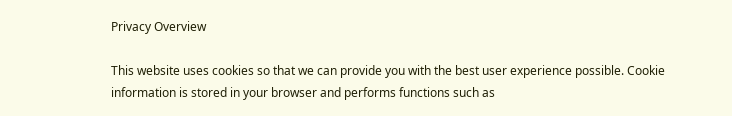Privacy Overview

This website uses cookies so that we can provide you with the best user experience possible. Cookie information is stored in your browser and performs functions such as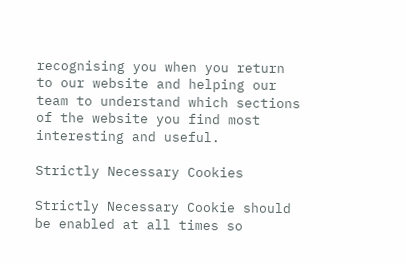recognising you when you return to our website and helping our team to understand which sections of the website you find most interesting and useful.

Strictly Necessary Cookies

Strictly Necessary Cookie should be enabled at all times so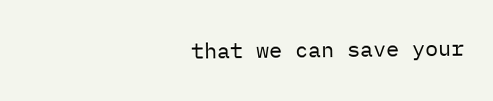that we can save your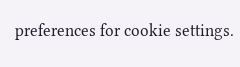preferences for cookie settings.